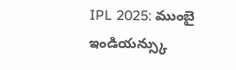IPL 2025: ముంబై ఇండియన్స్కు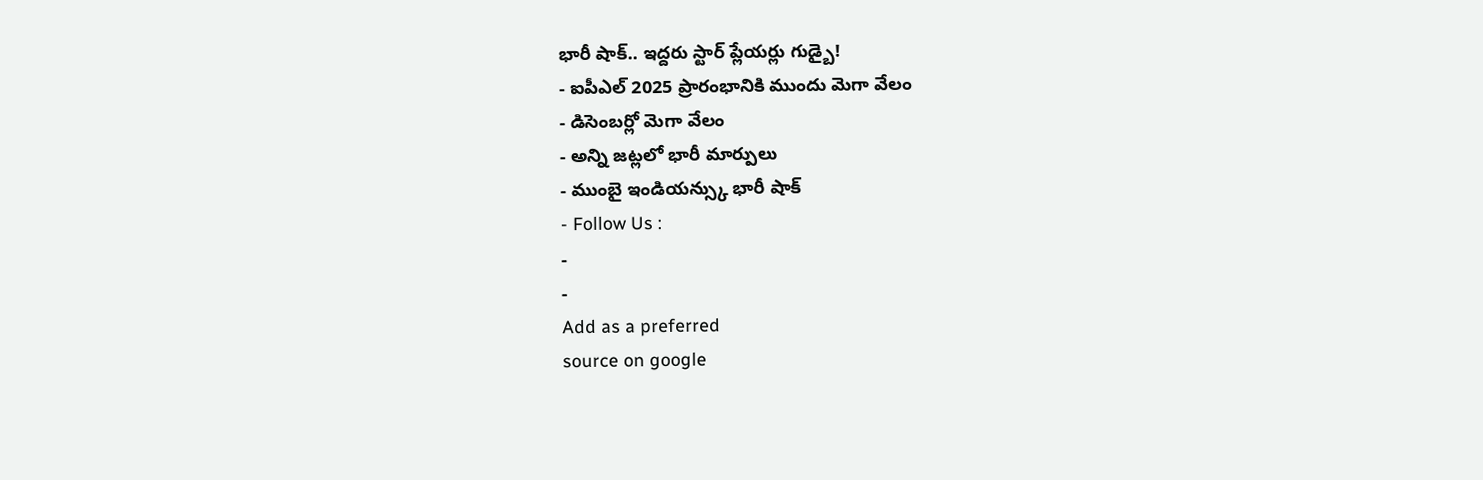భారీ షాక్.. ఇద్దరు స్టార్ ప్లేయర్లు గుడ్బై!
- ఐపీఎల్ 2025 ప్రారంభానికి ముందు మెగా వేలం
- డిసెంబర్లో మెగా వేలం
- అన్ని జట్లలో భారీ మార్పులు
- ముంబై ఇండియన్స్కు భారీ షాక్
- Follow Us :
-
-
Add as a preferred
source on google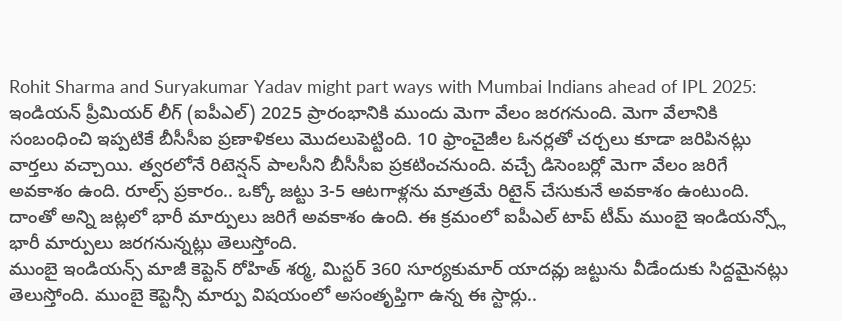Rohit Sharma and Suryakumar Yadav might part ways with Mumbai Indians ahead of IPL 2025: ఇండియన్ ప్రీమియర్ లీగ్ (ఐపీఎల్) 2025 ప్రారంభానికి ముందు మెగా వేలం జరగనుంది. మెగా వేలానికి సంబంధించి ఇప్పటికే బీసీసీఐ ప్రణాళికలు మొదలుపెట్టింది. 10 ఫ్రాంచైజీల ఓనర్లతో చర్చలు కూడా జరిపినట్లు వార్తలు వచ్చాయి. త్వరలోనే రిటెన్షన్ పాలసీని బీసీసీఐ ప్రకటించనుంది. వచ్చే డిసెంబర్లో మెగా వేలం జరిగే అవకాశం ఉంది. రూల్స్ ప్రకారం.. ఒక్కో జట్టు 3-5 ఆటగాళ్లను మాత్రమే రిటైన్ చేసుకునే అవకాశం ఉంటుంది. దాంతో అన్ని జట్లలో భారీ మార్పులు జరిగే అవకాశం ఉంది. ఈ క్రమంలో ఐపీఎల్ టాప్ టీమ్ ముంబై ఇండియన్స్లో భారీ మార్పులు జరగనున్నట్లు తెలుస్తోంది.
ముంబై ఇండియన్స్ మాజీ కెప్టెన్ రోహిత్ శర్మ, మిస్టర్ 360 సూర్యకుమార్ యాదవ్లు జట్టును వీడేందుకు సిద్దమైనట్లు తెలుస్తోంది. ముంబై కెప్టెన్సీ మార్పు విషయంలో అసంతృప్తిగా ఉన్న ఈ స్టార్లు..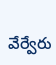వేర్వేరు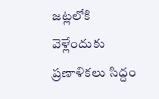జట్లలోకి వెళ్లేందుకు ప్రణాళికలు సిద్దం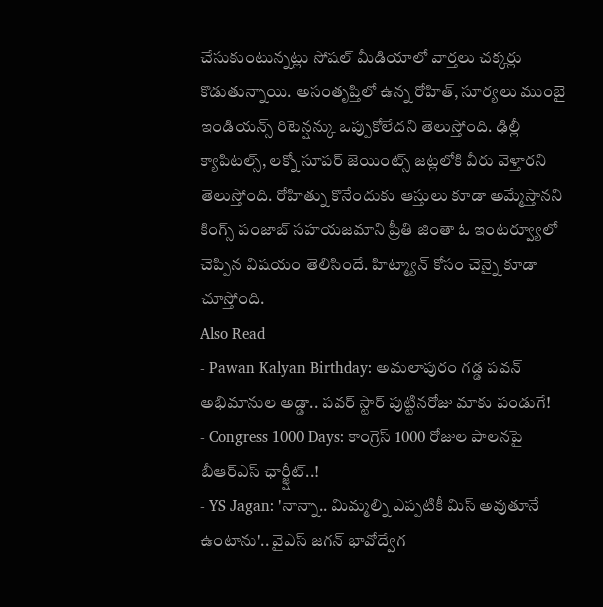చేసుకుంటున్నట్లు సోషల్ మీడియాలో వార్తలు చక్కర్లు కొడుతున్నాయి. అసంతృప్తిలో ఉన్న రోహిత్, సూర్యలు ముంబై ఇండియన్స్ రిటెన్షన్కు ఒప్పుకోలేదని తెలుస్తోంది. ఢిల్లీ క్యాపిటల్స్, లక్నో సూపర్ జెయింట్స్ జట్లలోకి వీరు వెళ్తారని తెలుస్తోంది. రోహిత్ను కొనేందుకు ఆస్తులు కూడా అమ్మేస్తానని కింగ్స్ పంజాబ్ సహయజమాని ప్రీతి జింతా ఓ ఇంటర్వ్యూలో చెప్పిన విషయం తెలిసిందే. హిట్మ్యాన్ కోసం చెన్నై కూడా చూస్తోంది.
Also Read
- Pawan Kalyan Birthday: అమలాపురం గడ్డ పవన్ అభిమానుల అడ్డా.. పవర్ స్టార్ పుట్టినరోజు మాకు పండుగే!
- Congress 1000 Days: కాంగ్రెస్ 1000 రోజుల పాలనపై బీఆర్ఎస్ ఛార్జ్షీట్..!
- YS Jagan: 'నాన్నా.. మిమ్మల్ని ఎప్పటికీ మిస్ అవుతూనే ఉంటాను'.. వైఎస్ జగన్ భావోద్వేగ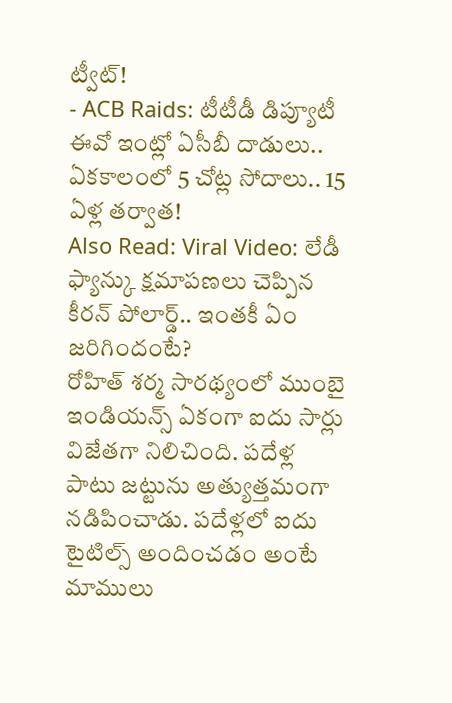ట్వీట్!
- ACB Raids: టీటీడీ డిప్యూటీ ఈవో ఇంట్లో ఏసీబీ దాడులు.. ఏకకాలంలో 5 చోట్ల సోదాలు.. 15 ఏళ్ల తర్వాత!
Also Read: Viral Video: లేడీ ఫ్యాన్కు క్షమాపణలు చెప్పిన కీరన్ పోలార్డ్.. ఇంతకీ ఏం జరిగిందంటే?
రోహిత్ శర్మ సారథ్యంలో ముంబై ఇండియన్స్ ఏకంగా ఐదు సార్లు విజేతగా నిలిచింది. పదేళ్ల పాటు జట్టును అత్యుత్తమంగా నడిపించాడు. పదేళ్లలో ఐదు టైటిల్స్ అందించడం అంటే మాములు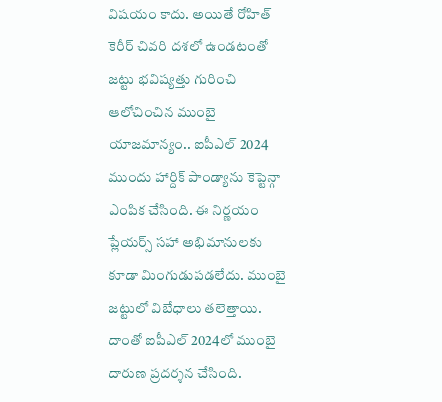విషయం కాదు. అయితే రోహిత్ కెరీర్ చివరి దశలో ఉండటంతో జట్టు భవిష్యత్తు గురించి ఆలోచించిన ముంబై యాజమాన్యం.. ఐపీఎల్ 2024 ముందు హార్దిక్ పాండ్యాను కెప్టెన్గా ఎంపిక చేసింది. ఈ నిర్ణయం ప్లేయర్స్ సహా అభిమానులకు కూడా మింగుడుపడలేదు. ముంబై జట్టులో విబేధాలు తలెత్తాయి. దాంతో ఐపీఎల్ 2024లో ముంబై దారుణ ప్రదర్శన చేసింది.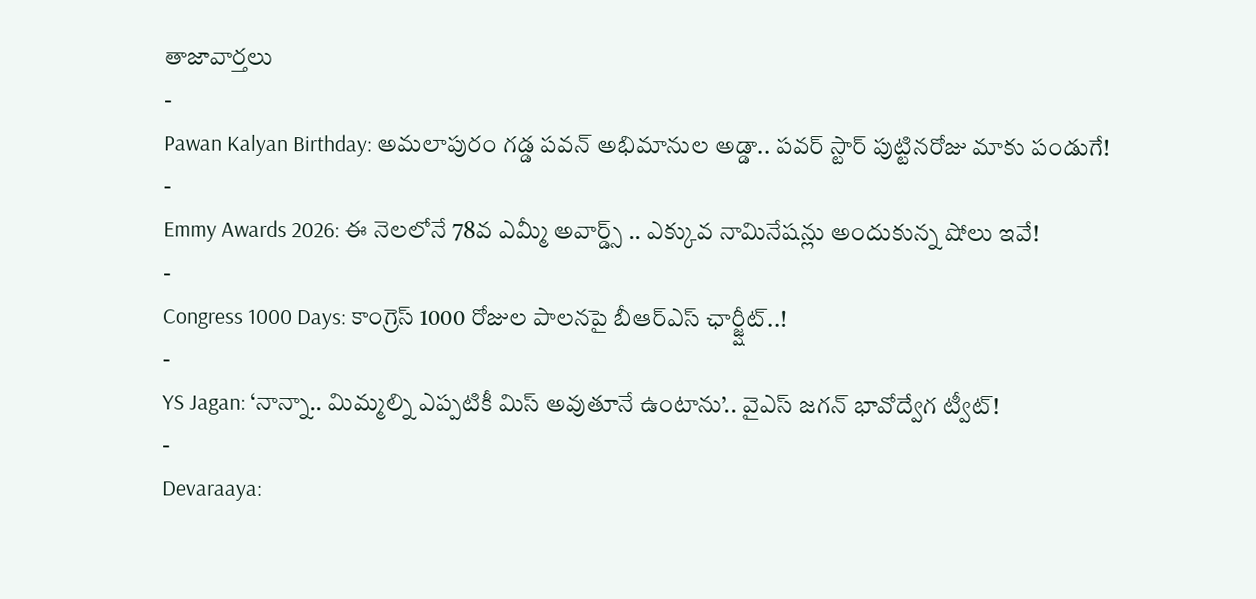తాజావార్తలు
-
Pawan Kalyan Birthday: అమలాపురం గడ్డ పవన్ అభిమానుల అడ్డా.. పవర్ స్టార్ పుట్టినరోజు మాకు పండుగే!
-
Emmy Awards 2026: ఈ నెలలోనే 78వ ఎమ్మీ అవార్డ్స్ .. ఎక్కువ నామినేషన్లు అందుకున్న షోలు ఇవే!
-
Congress 1000 Days: కాంగ్రెస్ 1000 రోజుల పాలనపై బీఆర్ఎస్ ఛార్జ్షీట్..!
-
YS Jagan: ‘నాన్నా.. మిమ్మల్ని ఎప్పటికీ మిస్ అవుతూనే ఉంటాను’.. వైఎస్ జగన్ భావోద్వేగ ట్వీట్!
-
Devaraaya: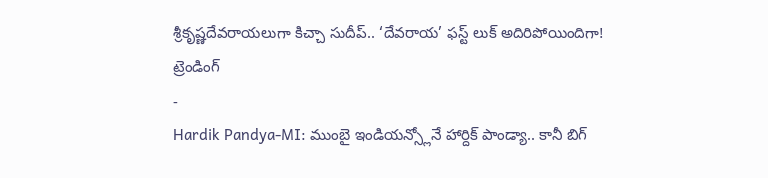శ్రీకృష్ణదేవరాయలుగా కిచ్చా సుదీప్.. ‘దేవరాయ’ ఫస్ట్ లుక్ అదిరిపోయిందిగా!
ట్రెండింగ్
-
Hardik Pandya-MI: ముంబై ఇండియన్స్లోనే హార్దిక్ పాండ్యా.. కానీ బిగ్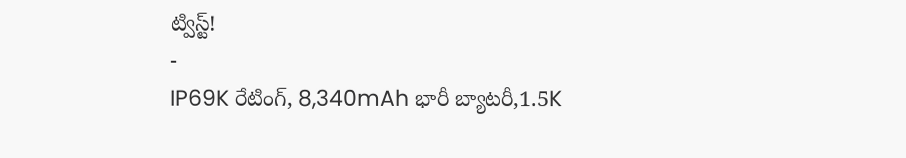ట్విస్ట్!
-
IP69K రేటింగ్, 8,340mAh భారీ బ్యాటరీ,1.5K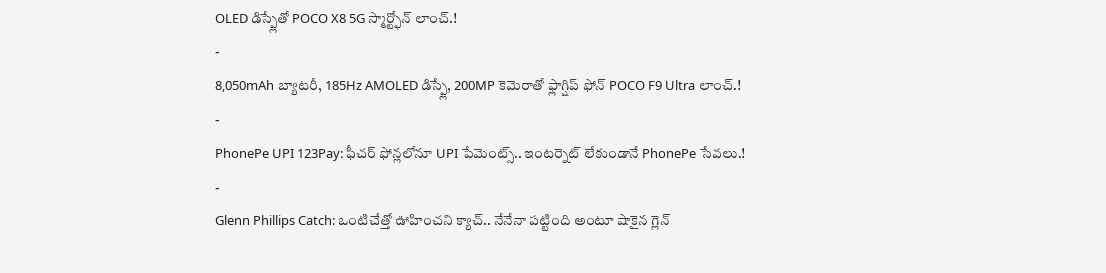OLED డిస్ప్లేతో POCO X8 5G స్మార్ట్ఫోన్ లాంచ్.!
-
8,050mAh బ్యాటరీ, 185Hz AMOLED డిస్ప్లే, 200MP కెమెరాతో ఫ్లాగ్షిప్ ఫోన్ POCO F9 Ultra లాంచ్.!
-
PhonePe UPI 123Pay: ఫీచర్ ఫోన్లలోనూ UPI పేమెంట్స్.. ఇంటర్నెట్ లేకుండానే PhonePe సేవలు.!
-
Glenn Phillips Catch: ఒంటిచేత్తో ఊహించని క్యాచ్.. నేనేనా పట్టింది అంటూ షాకైన గ్లెన్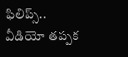ఫిలిప్స్.. వీడియో తప్పక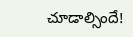చూడాల్సిందే!